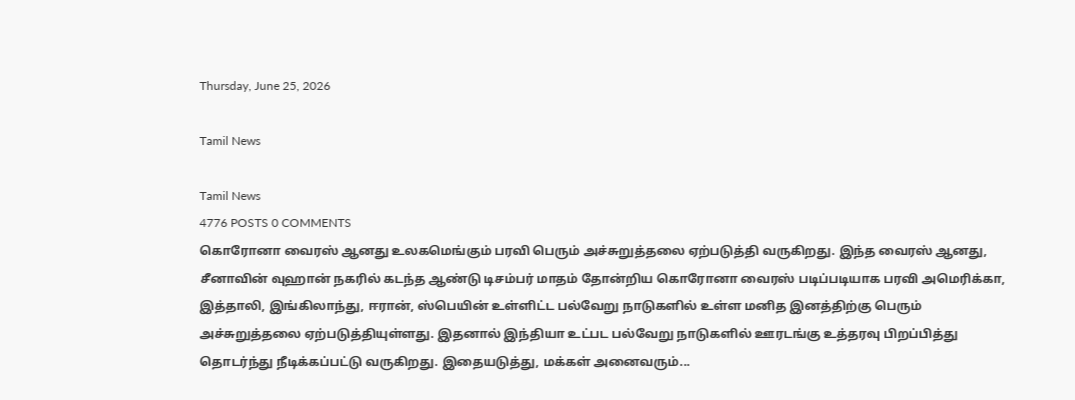Thursday, June 25, 2026

Tamil News

Tamil News
4776 POSTS 0 COMMENTS
கொரோனா வைரஸ் ஆனது உலகமெங்கும் பரவி பெரும் அச்சுறுத்தலை ஏற்படுத்தி வருகிறது. இந்த வைரஸ் ஆனது, சீனாவின் வுஹான் நகரில் கடந்த ஆண்டு டிசம்பர் மாதம் தோன்றிய கொரோனா வைரஸ் படிப்படியாக பரவி அமெரிக்கா, இத்தாலி, இங்கிலாந்து, ஈரான், ஸ்பெயின் உள்ளிட்ட பல்வேறு நாடுகளில் உள்ள மனித இனத்திற்கு பெரும் அச்சுறுத்தலை ஏற்படுத்தியுள்ளது. இதனால் இந்தியா உட்பட பல்வேறு நாடுகளில் ஊரடங்கு உத்தரவு பிறப்பித்து தொடர்ந்து நீடிக்கப்பட்டு வருகிறது. இதையடுத்து, மக்கள் அனைவரும்...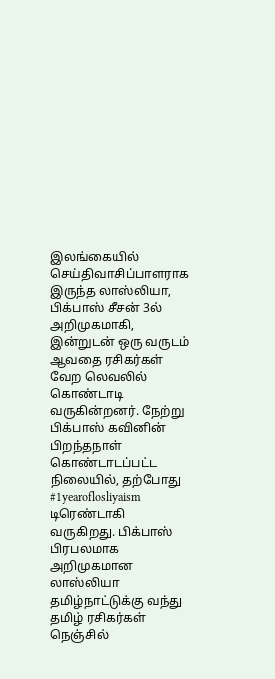இலங்கையில் செய்திவாசிப்பாளராக இருந்த லாஸ்லியா, பிக்பாஸ் சீசன் 3ல் அறிமுகமாகி, இன்றுடன் ஒரு வருடம் ஆவதை ரசிகர்கள் வேற லெவலில் கொண்டாடி வருகின்றனர். நேற்று பிக்பாஸ் கவினின் பிறந்தநாள் கொண்டாடப்பட்ட நிலையில், தற்போது #1yearoflosliyaism டிரெண்டாகி வருகிறது. பிக்பாஸ் பிரபலமாக அறிமுகமான லாஸ்லியா தமிழ்நாட்டுக்கு வந்து தமிழ் ரசிகர்கள் நெஞ்சில்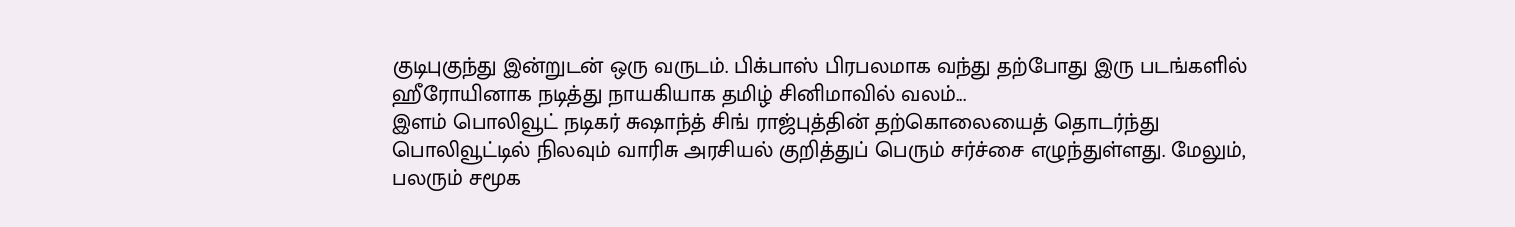குடிபுகுந்து இன்றுடன் ஒரு வருடம். பிக்பாஸ் பிரபலமாக வந்து தற்போது இரு படங்களில் ஹீரோயினாக நடித்து நாயகியாக தமிழ் சினிமாவில் வலம்...
இளம் பொலிவூட் நடிகர் சுஷாந்த் சிங் ராஜ்புத்தின் தற்கொலையைத் தொடர்ந்து பொலிவூட்டில் நிலவும் வாரிசு அரசியல் குறித்துப் பெரும் சர்ச்சை எழுந்துள்ளது. மேலும், பலரும் சமூக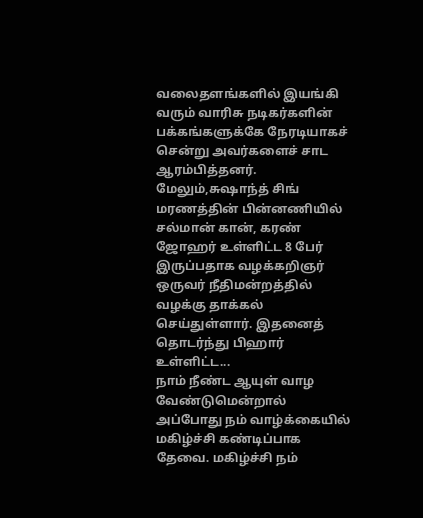வலைதளங்களில் இயங்கி வரும் வாரிசு நடிகர்களின் பக்கங்களுக்கே நேரடியாகச் சென்று அவர்களைச் சாட ஆரம்பித்தனர். மேலும்,சுஷாந்த் சிங் மரணத்தின் பின்னணியில் சல்மான் கான், கரண் ஜோஹர் உள்ளிட்ட 8 பேர் இருப்பதாக வழக்கறிஞர் ஒருவர் நீதிமன்றத்தில் வழக்கு தாக்கல் செய்துள்ளார். இதனைத் தொடர்ந்து பிஹார் உள்ளிட்ட...
நாம் நீண்ட ஆயுள் வாழ வேண்டுமென்றால் அப்போது நம் வாழ்க்கையில் மகிழ்ச்சி கண்டிப்பாக தேவை. மகிழ்ச்சி நம்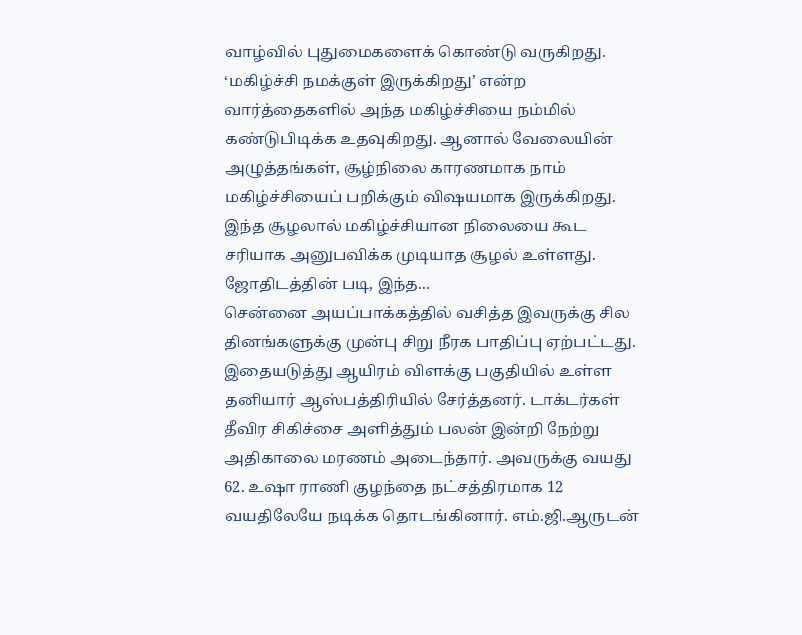வாழ்வில் புதுமைகளைக் கொண்டு வருகிறது. ‘மகிழ்ச்சி நமக்குள் இருக்கிறது’ என்ற வார்த்தைகளில் அந்த மகிழ்ச்சியை நம்மில் கண்டுபிடிக்க உதவுகிறது. ஆனால் வேலையின் அழுத்தங்கள், சூழ்நிலை காரணமாக நாம் மகிழ்ச்சியைப் பறிக்கும் விஷயமாக இருக்கிறது. இந்த சூழலால் மகிழ்ச்சியான நிலையை கூட சரியாக அனுபவிக்க முடியாத சூழல் உள்ளது. ஜோதிடத்தின் படி, இந்த...
சென்னை அயப்பாக்கத்தில் வசித்த இவருக்கு சில தினங்களுக்கு முன்பு சிறு நீரக பாதிப்பு ஏற்பட்டது. இதையடுத்து ஆயிரம் விளக்கு பகுதியில் உள்ள தனியார் ஆஸ்பத்திரியில் சேர்த்தனர். டாக்டர்கள் தீவிர சிகிச்சை அளித்தும் பலன் இன்றி நேற்று அதிகாலை மரணம் அடைந்தார். அவருக்கு வயது 62. உஷா ராணி குழந்தை நட்சத்திரமாக 12 வயதிலேயே நடிக்க தொடங்கினார். எம்.ஜி.ஆருடன்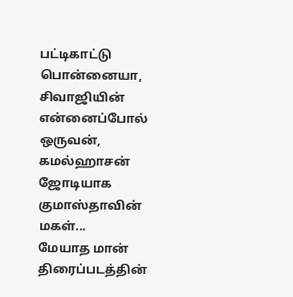பட்டிகாட்டு பொன்னையா, சிவாஜியின் என்னைப்போல் ஒருவன், கமல்ஹாசன் ஜோடியாக குமாஸ்தாவின் மகள்...
மேயாத மான் திரைப்படத்தின்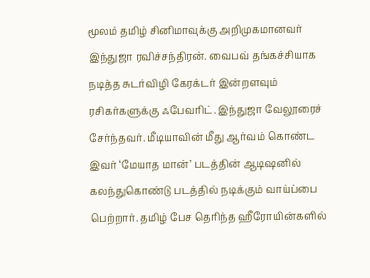மூலம் தமிழ் சினிமாவுக்கு அறிமுகமானவர் இந்துஜா ரவிச்சந்திரன். வைபவ் தங்கச்சியாக நடித்த சுடர்விழி கேரக்டர் இன்றளவும் ரசிகர்களுக்கு ஃபேவரிட். இந்துஜா வேலூரைச் சேர்ந்தவர். மீடியாவின் மீது ஆர்வம் கொண்ட இவர் ‘மேயாத மான்’ படத்தின் ஆடிஷனில் கலந்துகொண்டு படத்தில் நடிக்கும் வாய்ப்பை பெற்றார். தமிழ் பேச தெரிந்த ஹீரோயின்களில்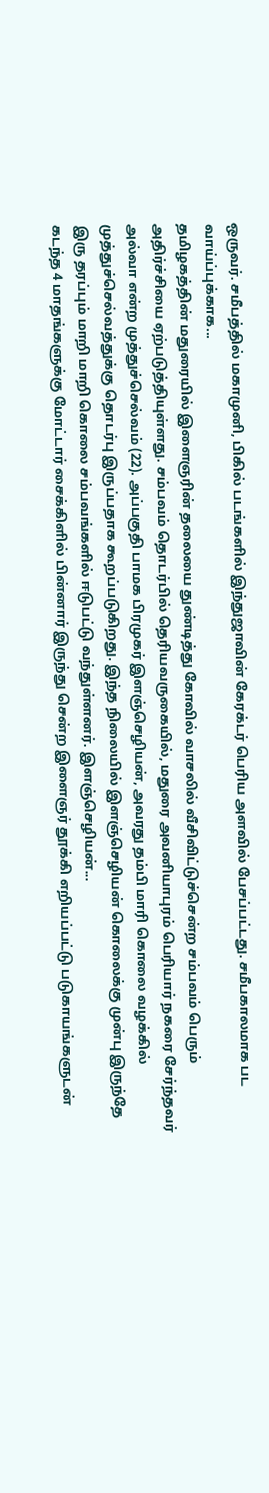ஒருவர். சமீபத்தில் மகாமுனி, பிகில் படங்களில் இந்துஜாவின் கேரக்டர் பெரிய அளவில் பேசப்பட்டது. சமீபகாலமாக பட வாய்ப்புக்காக...
தமிழகத்தின் மதுரையில் இளைஞரின் தலையை துண்டித்து கோவில் வாசலில் வீசிவிட்டுச்சென்ற சம்பவம் பெரும் அதிர்ச்சியை ஏற்படுத்தியுள்ளது. சம்பவம் தொடர்பில் தெரியவருகையில், மதுரை அவனியாபுரம் பெரியார் நகரை சேர்ந்தவர் அல்வா என்ற முத்துச்செல்வம் (22). அப்பகுதி பாமக பிரமுகர் இளஞ்செழியன், அவரது தம்பி மாரி கொலை வழக்கில் முத்துச்செல்வத்துக்கு தொடர்பு இருப்பதாக கூறப்படுகிறது. இந்த நிலையில் இளஞ்செழியன் கொலைக்கு முன்பு இருந்தே இரு தரப்பும் மாறி மாறி கொலை சம்பவங்களில் ஈடுபட்டு வந்துள்ளனர். இளஞ்செழியன்...
கடந்த 4 மாதங்களுக்கு மோட்டார் சைக்கிளில் பின்னார் இருந்து சென்ற இளைஞர் தூக்கி எறியப்பட்டு படுகாயங்களுடன்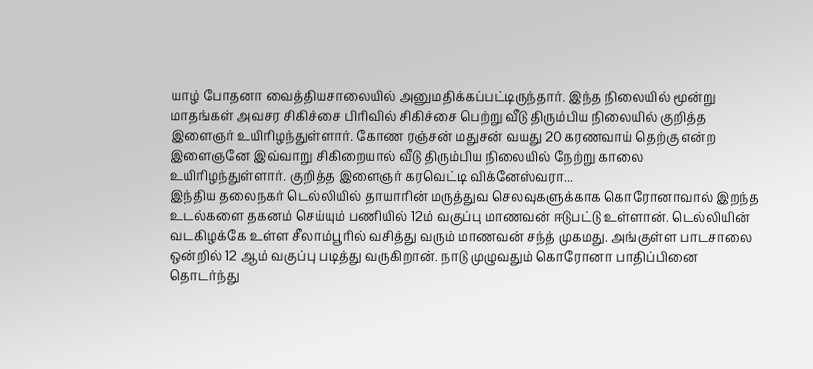யாழ் போதனா வைத்தியசாலையில் அனுமதிக்கப்பட்டிருந்தார். இந்த நிலையில் மூன்று மாதங்கள் அவசர சிகிச்சை பிரிவில் சிகிச்சை பெற்று வீடு திரும்பிய நிலையில் குறித்த இளைஞர் உயிரிழந்துள்ளார். கோண ரஞ்சன் மதுசன் வயது 20 கரணவாய் தெற்கு என்ற இளைஞனே இவ்வாறு சிகிறையால் வீடு திரும்பிய நிலையில் நேற்று காலை உயிரிழந்துள்ளார். குறித்த இளைஞர் கரவெட்டி விக்னேஸ்வரா...
இந்திய தலைநகர் டெல்லியில் தாயாரின் மருத்துவ செலவுகளுக்காக கொரோனாவால் இறந்த உடல்களை தகனம் செய்யும் பணியில் 12ம் வகுப்பு மாணவன் ஈடுபட்டு உள்ளான். டெல்லியின் வடகிழக்கே உள்ள சீலாம்பூரில் வசித்து வரும் மாணவன் சந்த் முகமது. அங்குள்ள பாடசாலை ஒன்றில் 12 ஆம் வகுப்பு படித்து வருகிறான். நாடு முழுவதும் கொரோனா பாதிப்பினை தொடர்ந்து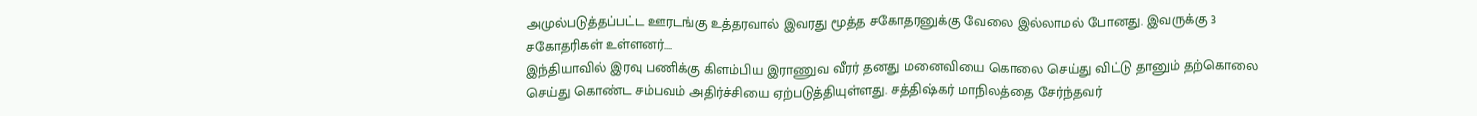அமுல்படுத்தப்பட்ட ஊரடங்கு உத்தரவால் இவரது மூத்த சகோதரனுக்கு வேலை இல்லாமல் போனது. இவருக்கு 3 சகோதரிகள் உள்ளனர்....
இந்தியாவில் இரவு பணிக்கு கிளம்பிய இராணுவ வீரர் தனது மனைவியை கொலை செய்து விட்டு தானும் தற்கொலை செய்து கொண்ட சம்பவம் அதிர்ச்சியை ஏற்படுத்தியுள்ளது. சத்திஷ்கர் மாநிலத்தை சேர்ந்தவர்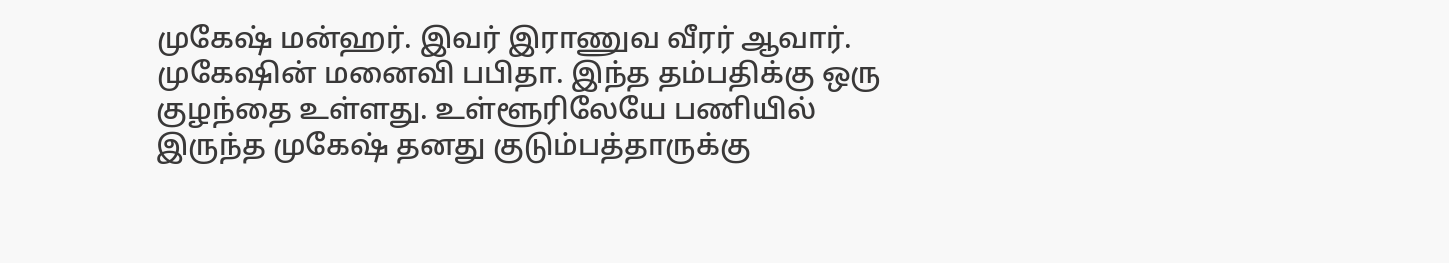முகேஷ் மன்ஹர். இவர் இராணுவ வீரர் ஆவார். முகேஷின் மனைவி பபிதா. இந்த தம்பதிக்கு ஒரு குழந்தை உள்ளது. உள்ளூரிலேயே பணியில் இருந்த முகேஷ் தனது குடும்பத்தாருக்கு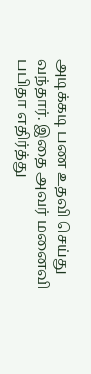அடிக்கடி பண உதவி செய்து வந்தார். இதை அவர் மனைவி பபிதா எதிர்த்து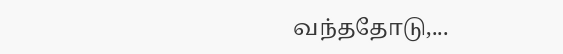வந்ததோடு,...